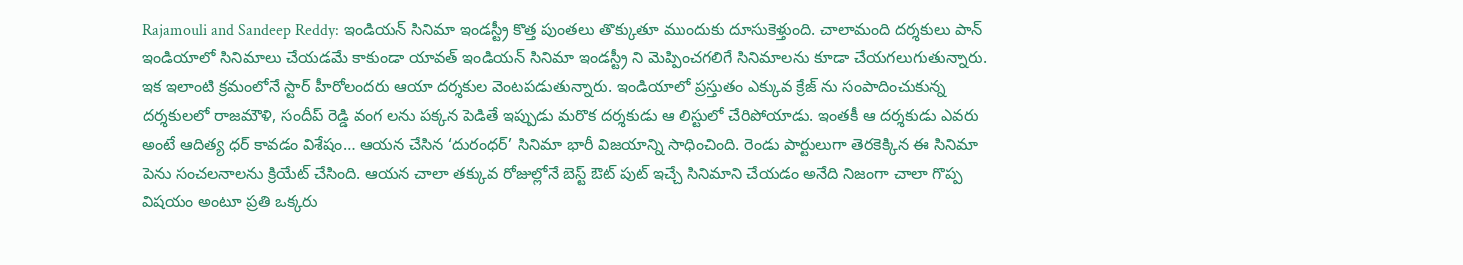Rajamouli and Sandeep Reddy: ఇండియన్ సినిమా ఇండస్ట్రీ కొత్త పుంతలు తొక్కుతూ ముందుకు దూసుకెళ్తుంది. చాలామంది దర్శకులు పాన్ ఇండియాలో సినిమాలు చేయడమే కాకుండా యావత్ ఇండియన్ సినిమా ఇండస్ట్రీ ని మెప్పించగలిగే సినిమాలను కూడా చేయగలుగుతున్నారు. ఇక ఇలాంటి క్రమంలోనే స్టార్ హీరోలందరు ఆయా దర్శకుల వెంటపడుతున్నారు. ఇండియాలో ప్రస్తుతం ఎక్కువ క్రేజ్ ను సంపాదించుకున్న దర్శకులలో రాజమౌళి, సందీప్ రెడ్డి వంగ లను పక్కన పెడితే ఇప్పుడు మరొక దర్శకుడు ఆ లిస్టులో చేరిపోయాడు. ఇంతకీ ఆ దర్శకుడు ఎవరు అంటే ఆదిత్య ధర్ కావడం విశేషం… ఆయన చేసిన ‘దురంధర్’ సినిమా భారీ విజయాన్ని సాధించింది. రెండు పార్టులుగా తెరకెక్కిన ఈ సినిమా పెను సంచలనాలను క్రియేట్ చేసింది. ఆయన చాలా తక్కువ రోజుల్లోనే బెస్ట్ ఔట్ పుట్ ఇచ్చే సినిమాని చేయడం అనేది నిజంగా చాలా గొప్ప విషయం అంటూ ప్రతి ఒక్కరు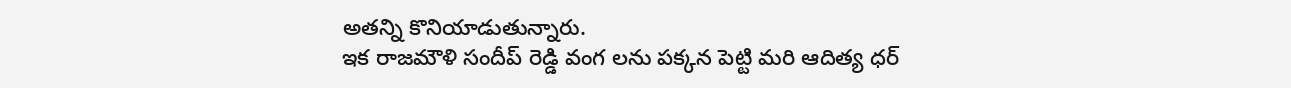అతన్ని కొనియాడుతున్నారు.
ఇక రాజమౌళి సందీప్ రెడ్డి వంగ లను పక్కన పెట్టి మరి ఆదిత్య ధర్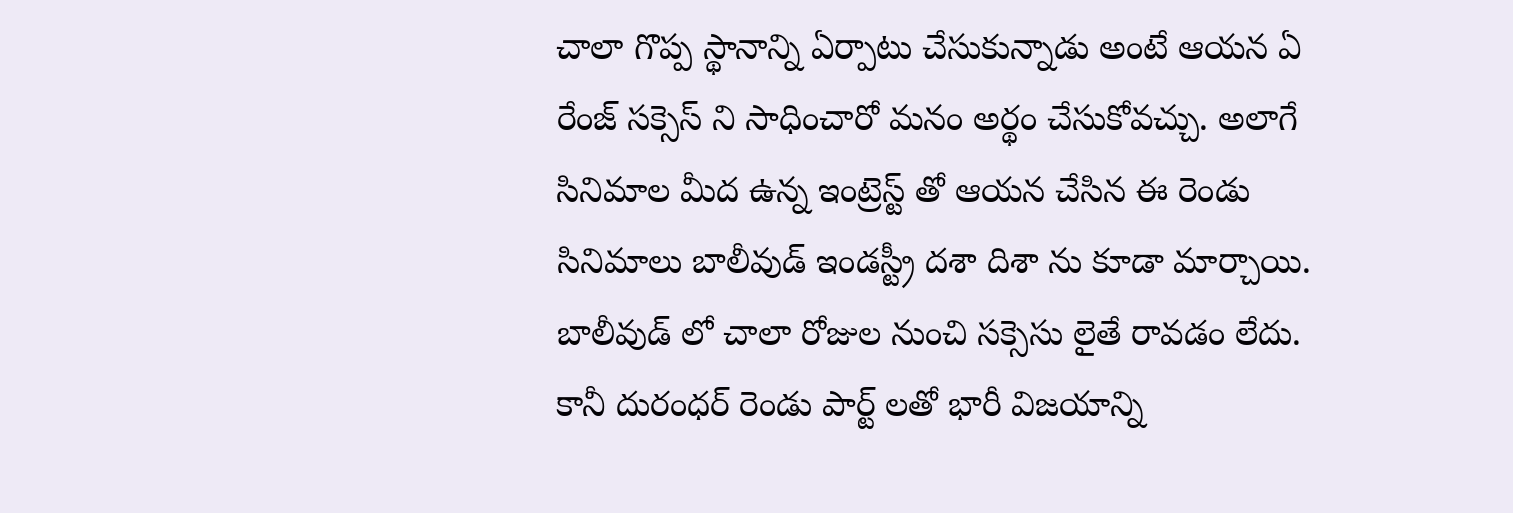చాలా గొప్ప స్థానాన్ని ఏర్పాటు చేసుకున్నాడు అంటే ఆయన ఏ రేంజ్ సక్సెస్ ని సాధించారో మనం అర్థం చేసుకోవచ్చు. అలాగే సినిమాల మీద ఉన్న ఇంట్రెస్ట్ తో ఆయన చేసిన ఈ రెండు సినిమాలు బాలీవుడ్ ఇండస్ట్రీ దశా దిశా ను కూడా మార్చాయి.
బాలీవుడ్ లో చాలా రోజుల నుంచి సక్సెసు లైతే రావడం లేదు. కానీ దురంధర్ రెండు పార్ట్ లతో భారీ విజయాన్ని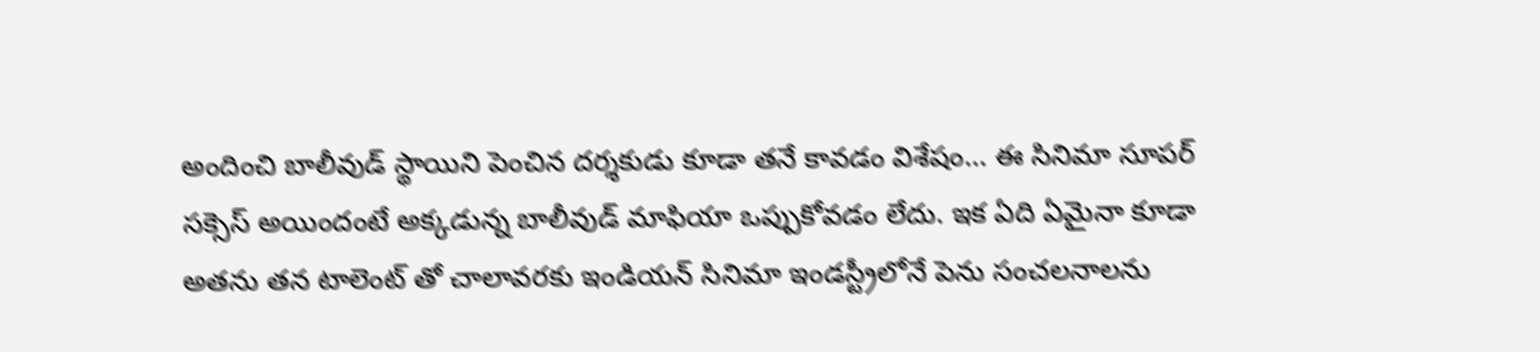అందించి బాలీవుడ్ స్థాయిని పెంచిన దర్శకుడు కూడా తనే కావడం విశేషం… ఈ సినిమా సూపర్ సక్సెస్ అయిందంటే అక్కడున్న బాలీవుడ్ మాఫియా ఒప్పుకోవడం లేదు. ఇక ఏది ఏమైనా కూడా అతను తన టాలెంట్ తో చాలావరకు ఇండియన్ సినిమా ఇండస్ట్రీలోనే పెను సంచలనాలను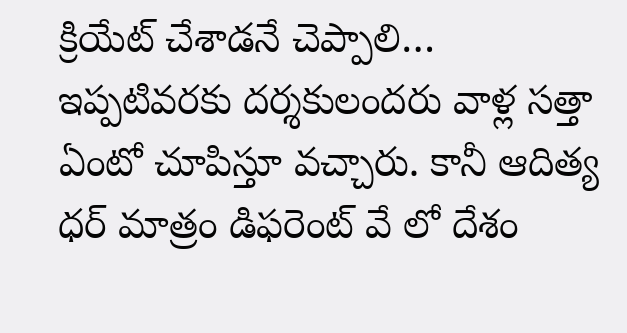క్రియేట్ చేశాడనే చెప్పాలి…
ఇప్పటివరకు దర్శకులందరు వాళ్ల సత్తా ఏంటో చూపిస్తూ వచ్చారు. కానీ ఆదిత్య ధర్ మాత్రం డిఫరెంట్ వే లో దేశం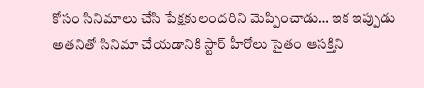కోసం సినిమాలు చేసి పేక్షకులందరిని మెప్పించాడు… ఇక ఇప్పుడు అతనితో సినిమా చేయడానికి స్టార్ హీరోలు సైతం ఆసక్తిని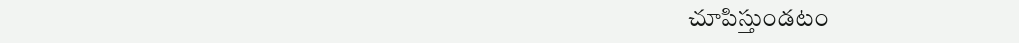చూపిస్తుండటం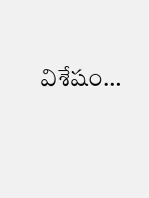విశేషం…